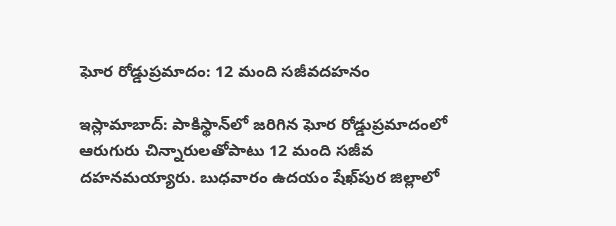ఘోర రోడ్డుప్రమాదం: 12 మంది సజీవదహనం

ఇస్లామాబాద్‌: పాకిస్థాన్‌లో జరిగిన ఘోర రోడ్డుప్రమాదంలో ఆరుగురు చిన్నారులతోపాటు 12 మంది సజీవ దహనమయ్యారు. బుధవారం ఉదయం షేఖ్‌పుర జిల్లాలో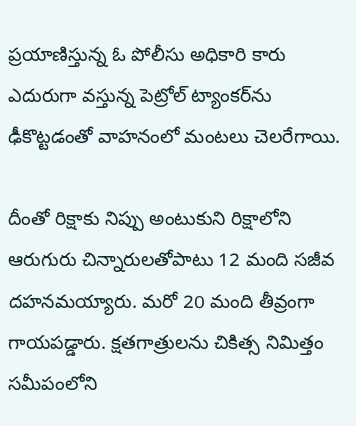ప్రయాణిస్తున్న ఓ పోలీసు అధికారి కారు ఎదురుగా వస్తున్న పెట్రోల్‌ ట్యాంకర్‌ను ఢీకొట్టడంతో వాహనంలో మంటలు చెలరేగాయి.

దీంతో రిక్షాకు నిప్పు అంటుకుని రిక్షాలోని ఆరుగురు చిన్నారులతోపాటు 12 మంది సజీవ దహనమయ్యారు. మరో 20 మంది తీవ్రంగా గాయపడ్డారు. క్షతగాత్రులను చికిత్స నిమిత్తం సమీపంలోని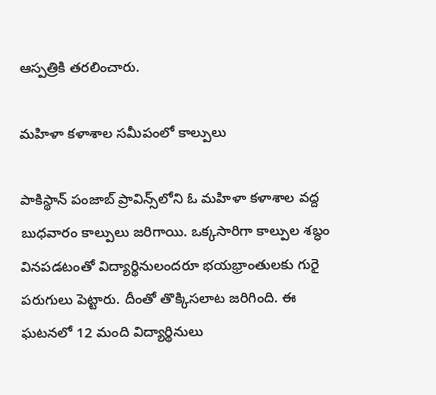ఆస్పత్రికి తరలించారు.

మహిళా కళాశాల సమీపంలో కాల్పులు

పాకిస్థాన్‌ పంజాబ్‌ ప్రావిన్స్‌లోని ఓ మహిళా కళాశాల వద్ద బుధవారం కాల్పులు జరిగాయి. ఒక్కసారిగా కాల్పుల శబ్ధం వినపడటంతో విద్యార్థినులందరూ భయభ్రాంతులకు గురై పరుగులు పెట్టారు. దీంతో తొక్కిసలాట జరిగింది. ఈ ఘటనలో 12 మంది విద్యార్థినులు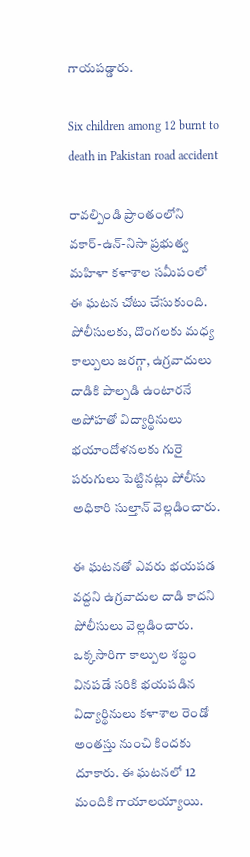గాయపడ్డారు.

Six children among 12 burnt to death in Pakistan road accident

రావల్పిండి ప్రాంతంలోని వకార్‌-ఉన్‌-నిసా ప్రభుత్వ మహిళా కళాశాల సమీపంలో ఈ ఘటన చోటు చేసుకుంది. పోలీసులకు, దొంగలకు మధ్య కాల్పులు జరగ్గా, ఉగ్రవాదులు దాడికి పాల్పడి ఉంటారనే అపోహతో విద్యార్థినులు భయాందోళనలకు గురై పరుగులు పెట్టినట్లు పోలీసు అధికారి సుల్తాన్‌ వెల్లడించారు.

ఈ ఘటనతో ఎవరు భయపడ వద్దని ఉగ్రవాదుల దాడి కాదని పోలీసులు వెల్లడించారు. ఒక్కసారిగా కాల్పుల శబ్ధం వినపడే సరికి భయపడిన విద్యార్థినులు కళాశాల రెండో అంతస్తు నుంచి కిందకు దూకారు. ఈ ఘటనలో 12 మందికి గాయాలయ్యాయి.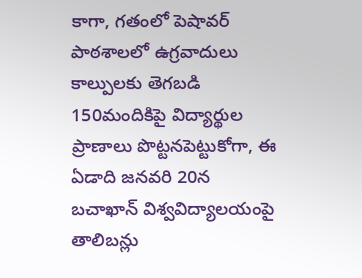కాగా, గతంలో పెషావర్ పాఠశాలలో ఉగ్రవాదులు కాల్పులకు తెగబడి 150మందికిపై విద్యార్థుల ప్రాణాలు పొట్టనపెట్టుకోగా, ఈ ఏడాది జనవరి 20న బచాఖాన్‌ విశ్వవిద్యాలయంపై తాలిబన్లు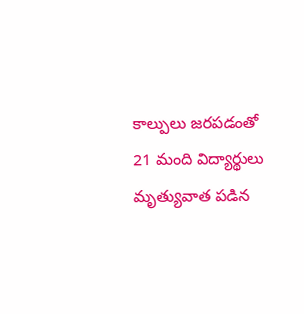కాల్పులు జరపడంతో 21 మంది విద్యార్థులు మృత్యువాత పడిన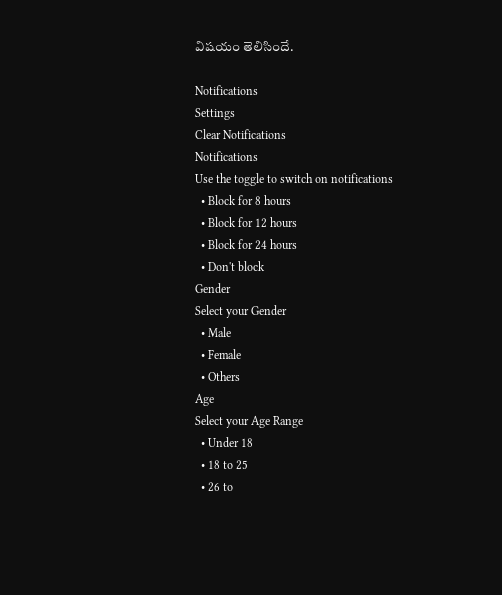విషయం తెలిసిందే.

Notifications
Settings
Clear Notifications
Notifications
Use the toggle to switch on notifications
  • Block for 8 hours
  • Block for 12 hours
  • Block for 24 hours
  • Don't block
Gender
Select your Gender
  • Male
  • Female
  • Others
Age
Select your Age Range
  • Under 18
  • 18 to 25
  • 26 to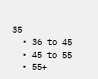35
  • 36 to 45
  • 45 to 55
  • 55+